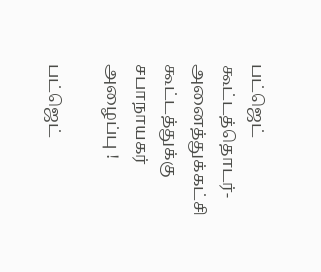பட்ஜெட் கூட்டத்தொடர்- அனைத்துக்கட்சி கூட்டத்துக்கு சபாநாயகர் அழைப்பு !

பட்ஜெட்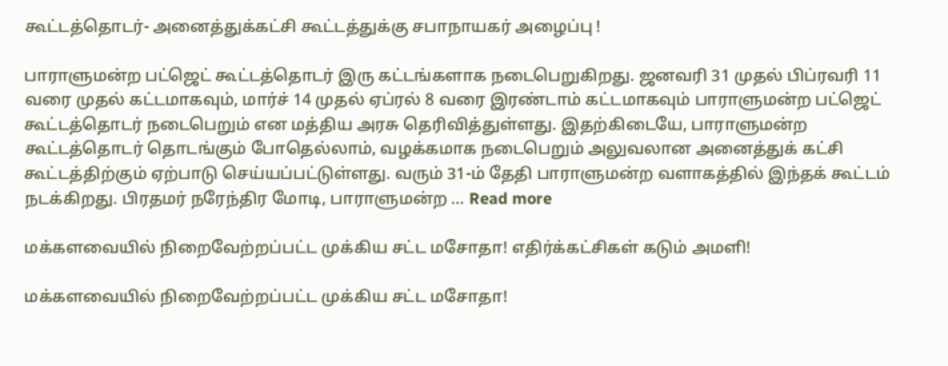கூட்டத்தொடர்- அனைத்துக்கட்சி கூட்டத்துக்கு சபாநாயகர் அழைப்பு !

பாராளுமன்ற பட்ஜெட் கூட்டத்தொடர் இரு கட்டங்களாக நடைபெறுகிறது. ஜனவரி 31 முதல் பிப்ரவரி 11 வரை முதல் கட்டமாகவும், மார்ச் 14 முதல் ஏப்ரல் 8 வரை இரண்டாம் கட்டமாகவும் பாராளுமன்ற பட்ஜெட் கூட்டத்தொடர் நடைபெறும் என மத்திய அரசு தெரிவித்துள்ளது. இதற்கிடையே, பாராளுமன்ற கூட்டத்தொடர் தொடங்கும் போதெல்லாம், வழக்கமாக நடைபெறும் அலுவலான அனைத்துக் கட்சி கூட்டத்திற்கும் ஏற்பாடு செய்யப்பட்டுள்ளது. வரும் 31-ம் தேதி பாராளுமன்ற வளாகத்தில் இந்தக் கூட்டம் நடக்கிறது. பிரதமர் நரேந்திர மோடி, பாராளுமன்ற … Read more

மக்களவையில் நிறைவேற்றப்பட்ட முக்கிய சட்ட மசோதா! எதிர்க்கட்சிகள் கடும் அமளி!

மக்களவையில் நிறைவேற்றப்பட்ட முக்கிய சட்ட மசோதா!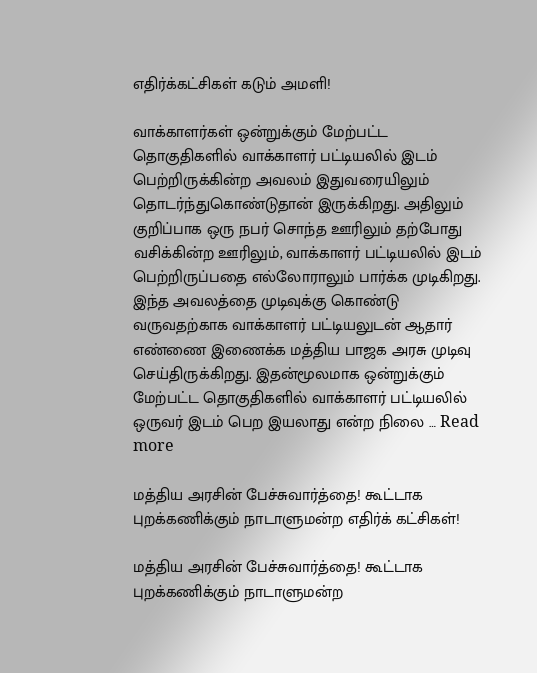எதிர்க்கட்சிகள் கடும் அமளி!

வாக்காளர்கள் ஒன்றுக்கும் மேற்பட்ட தொகுதிகளில் வாக்காளர் பட்டியலில் இடம் பெற்றிருக்கின்ற அவலம் இதுவரையிலும் தொடர்ந்துகொண்டுதான் இருக்கிறது. அதிலும் குறிப்பாக ஒரு நபர் சொந்த ஊரிலும் தற்போது வசிக்கின்ற ஊரிலும், வாக்காளர் பட்டியலில் இடம் பெற்றிருப்பதை எல்லோராலும் பார்க்க முடிகிறது. இந்த அவலத்தை முடிவுக்கு கொண்டு வருவதற்காக வாக்காளர் பட்டியலுடன் ஆதார் எண்ணை இணைக்க மத்திய பாஜக அரசு முடிவு செய்திருக்கிறது. இதன்மூலமாக ஒன்றுக்கும் மேற்பட்ட தொகுதிகளில் வாக்காளர் பட்டியலில் ஒருவர் இடம் பெற இயலாது என்ற நிலை … Read more

மத்திய அரசின் பேச்சுவார்த்தை! கூட்டாக புறக்கணிக்கும் நாடாளுமன்ற எதிர்க் கட்சிகள்!

மத்திய அரசின் பேச்சுவார்த்தை! கூட்டாக புறக்கணிக்கும் நாடாளுமன்ற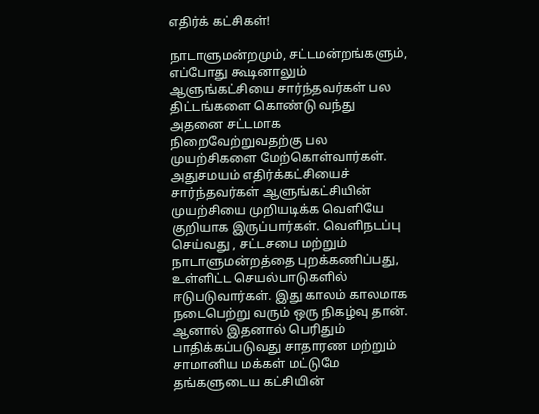எதிர்க் கட்சிகள்!

நாடாளுமன்றமும், சட்டமன்றங்களும், எப்போது கூடினாலும் ஆளுங்கட்சியை சார்ந்தவர்கள் பல திட்டங்களை கொண்டு வந்து அதனை சட்டமாக நிறைவேற்றுவதற்கு பல முயற்சிகளை மேற்கொள்வார்கள். அதுசமயம் எதிர்க்கட்சியைச் சார்ந்தவர்கள் ஆளுங்கட்சியின் முயற்சியை முறியடிக்க வெளியே குறியாக இருப்பார்கள். வெளிநடப்பு செய்வது , சட்டசபை மற்றும் நாடாளுமன்றத்தை புறக்கணிப்பது, உள்ளிட்ட செயல்பாடுகளில் ஈடுபடுவார்கள். இது காலம் காலமாக நடைபெற்று வரும் ஒரு நிகழ்வு தான். ஆனால் இதனால் பெரிதும் பாதிக்கப்படுவது சாதாரண மற்றும் சாமானிய மக்கள் மட்டுமே தங்களுடைய கட்சியின்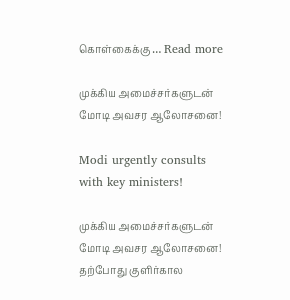கொள்கைக்கு … Read more

முக்கிய அமைச்சர்களுடன் மோடி அவசர ஆலோசனை!

Modi urgently consults with key ministers!

முக்கிய அமைச்சர்களுடன் மோடி அவசர ஆலோசனை! தற்போது குளிர்கால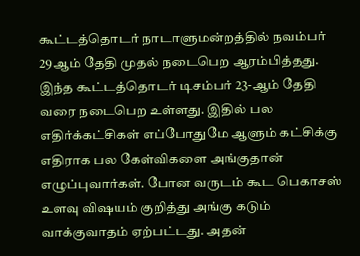கூட்டத்தொடர் நாடாளுமன்றத்தில் நவம்பர் 29ஆம் தேதி முதல் நடைபெற ஆரம்பித்தது. இந்த கூட்டத்தொடர் டிசம்பர் 23-ஆம் தேதி வரை நடைபெற உள்ளது. இதில் பல எதிர்க்கட்சிகள் எப்போதுமே ஆளும் கட்சிக்கு எதிராக பல கேள்விகளை அங்குதான் எழுப்புவார்கள். போன வருடம் கூட பெகாசஸ் உளவு விஷயம் குறித்து அங்கு கடும் வாக்குவாதம் ஏற்பட்டது. அதன்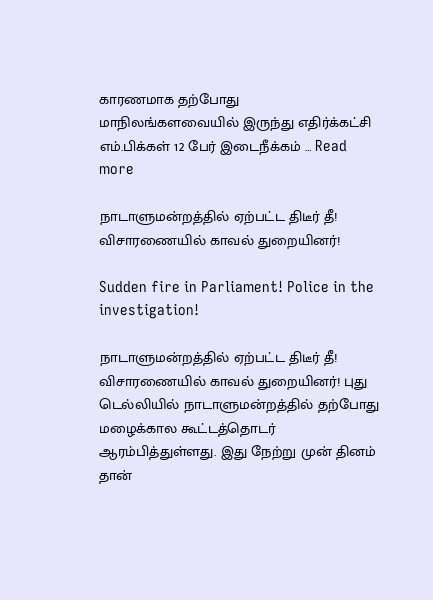காரணமாக தற்போது மாநிலங்களவையில் இருந்து எதிர்க்கட்சி எம்.பிக்கள் 12 பேர் இடைநீக்கம் … Read more

நாடாளுமன்றத்தில் ஏற்பட்ட திடீர் தீ! விசாரணையில் காவல் துறையினர்!

Sudden fire in Parliament! Police in the investigation!

நாடாளுமன்றத்தில் ஏற்பட்ட திடீர் தீ! விசாரணையில் காவல் துறையினர்! புது டெல்லியில் நாடாளுமன்றத்தில் தற்போது மழைக்கால கூட்டத்தொடர் ஆரம்பித்துள்ளது. இது நேற்று முன் தினம் தான்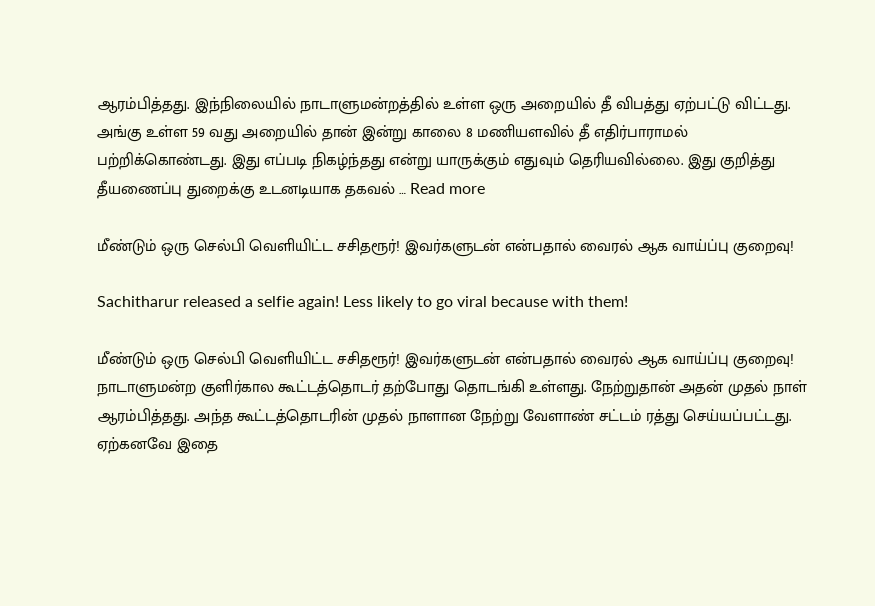ஆரம்பித்தது. இந்நிலையில் நாடாளுமன்றத்தில் உள்ள ஒரு அறையில் தீ விபத்து ஏற்பட்டு விட்டது. அங்கு உள்ள 59 வது அறையில் தான் இன்று காலை 8 மணியளவில் தீ எதிர்பாராமல்  பற்றிக்கொண்டது. இது எப்படி நிகழ்ந்தது என்று யாருக்கும் எதுவும் தெரியவில்லை. இது குறித்து தீயணைப்பு துறைக்கு உடனடியாக தகவல் … Read more

மீண்டும் ஒரு செல்பி வெளியிட்ட சசிதரூர்! இவர்களுடன் என்பதால் வைரல் ஆக வாய்ப்பு குறைவு!

Sachitharur released a selfie again! Less likely to go viral because with them!

மீண்டும் ஒரு செல்பி வெளியிட்ட சசிதரூர்! இவர்களுடன் என்பதால் வைரல் ஆக வாய்ப்பு குறைவு! நாடாளுமன்ற குளிர்கால கூட்டத்தொடர் தற்போது தொடங்கி உள்ளது. நேற்றுதான் அதன் முதல் நாள் ஆரம்பித்தது. அந்த கூட்டத்தொடரின் முதல் நாளான நேற்று வேளாண் சட்டம் ரத்து செய்யப்பட்டது. ஏற்கனவே இதை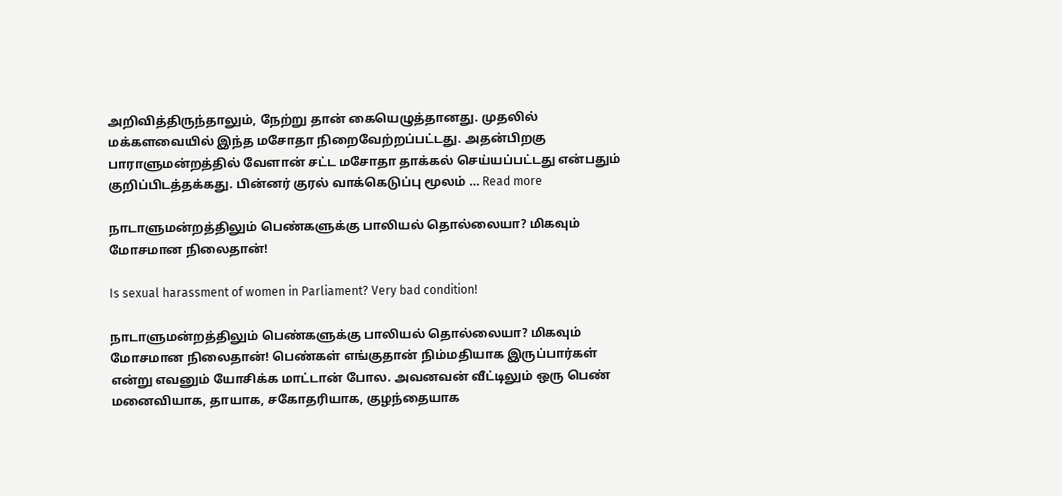அறிவித்திருந்தாலும், நேற்று தான் கையெழுத்தானது. முதலில் மக்களவையில் இந்த மசோதா நிறைவேற்றப்பட்டது. அதன்பிறகு பாராளுமன்றத்தில் வேளான் சட்ட மசோதா தாக்கல் செய்யப்பட்டது என்பதும் குறிப்பிடத்தக்கது. பின்னர் குரல் வாக்கெடுப்பு மூலம் … Read more

நாடாளுமன்றத்திலும் பெண்களுக்கு பாலியல் தொல்லையா? மிகவும் மோசமான நிலைதான்!

Is sexual harassment of women in Parliament? Very bad condition!

நாடாளுமன்றத்திலும் பெண்களுக்கு பாலியல் தொல்லையா? மிகவும் மோசமான நிலைதான்! பெண்கள் எங்குதான் நிம்மதியாக இருப்பார்கள் என்று எவனும் யோசிக்க மாட்டான் போல. அவனவன் வீட்டிலும் ஒரு பெண் மனைவியாக, தாயாக, சகோதரியாக, குழந்தையாக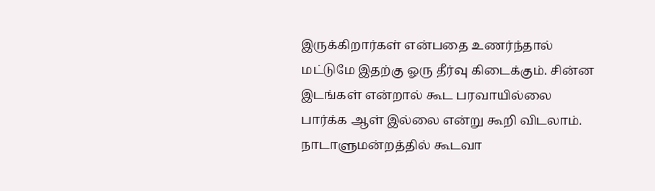இருக்கிறார்கள் என்பதை உணர்ந்தால் மட்டுமே இதற்கு ஓரு தீர்வு கிடைக்கும். சின்ன இடங்கள் என்றால் கூட பரவாயில்லை பார்க்க ஆள் இல்லை என்று கூறி விடலாம். நாடாளுமன்றத்தில் கூடவா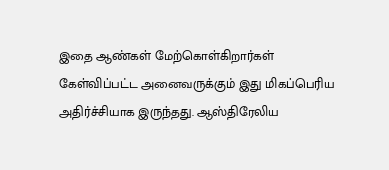இதை ஆண்கள் மேற்கொள்கிறார்கள் கேள்விப்பட்ட அனைவருக்கும் இது மிகப்பெரிய அதிர்ச்சியாக இருந்தது. ஆஸ்திரேலிய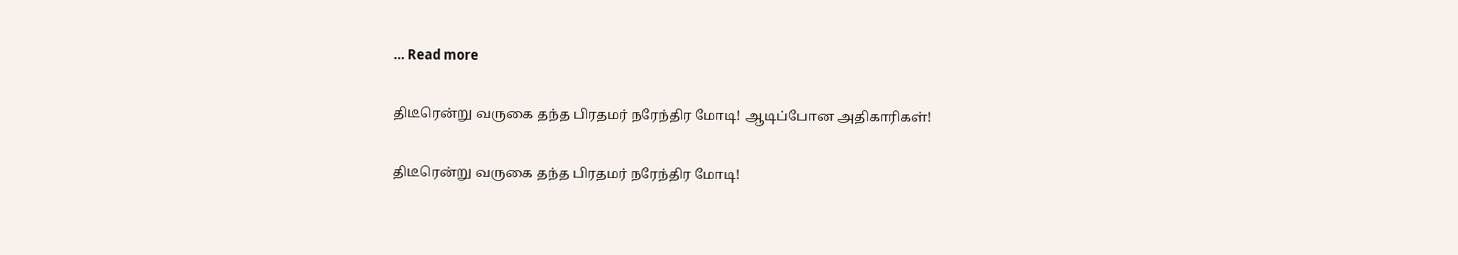… Read more

திடீரென்று வருகை தந்த பிரதமர் நரேந்திர மோடி! ஆடிப்போன அதிகாரிகள்!

திடீரென்று வருகை தந்த பிரதமர் நரேந்திர மோடி!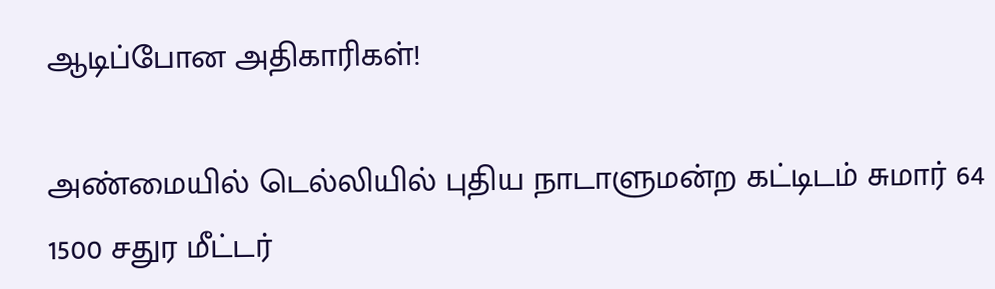ஆடிப்போன அதிகாரிகள்!

அண்மையில் டெல்லியில் புதிய நாடாளுமன்ற கட்டிடம் சுமார் 64 1500 சதுர மீட்டர்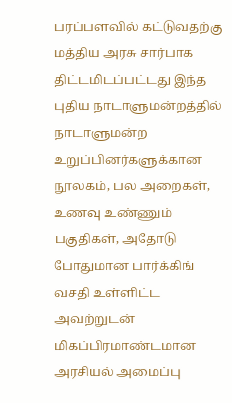பரப்பளவில் கட்டுவதற்கு மத்திய அரசு சார்பாக திட்டமிடப்பட்டது இந்த புதிய நாடாளுமன்றத்தில் நாடாளுமன்ற உறுப்பினர்களுக்கான நூலகம், பல அறைகள், உணவு உண்ணும் பகுதிகள், அதோடு போதுமான பார்க்கிங் வசதி உள்ளிட்ட அவற்றுடன் மிகப்பிரமாண்டமான அரசியல் அமைப்பு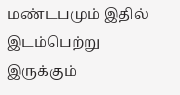மண்டபமும் இதில் இடம்பெற்று இருக்கும்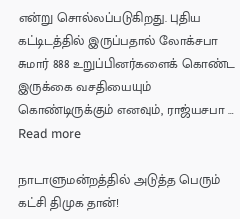என்று சொல்லப்படுகிறது. புதிய கட்டிடத்தில் இருப்பதால் லோக்சபா சுமார் 888 உறுப்பினர்களைக் கொண்ட இருக்கை வசதியையும் கொண்டிருக்கும் எனவும், ராஜ்யசபா … Read more

நாடாளுமன்றத்தில் அடுத்த பெரும் கட்சி திமுக தான்!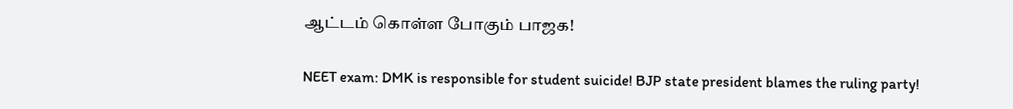ஆட்டம் கொள்ள போகும் பாஜக!

NEET exam: DMK is responsible for student suicide! BJP state president blames the ruling party!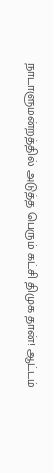நாடாளுமன்றத்தில் அடுத்த பெரும் கட்சி திமுக தான்! ஆட்டம்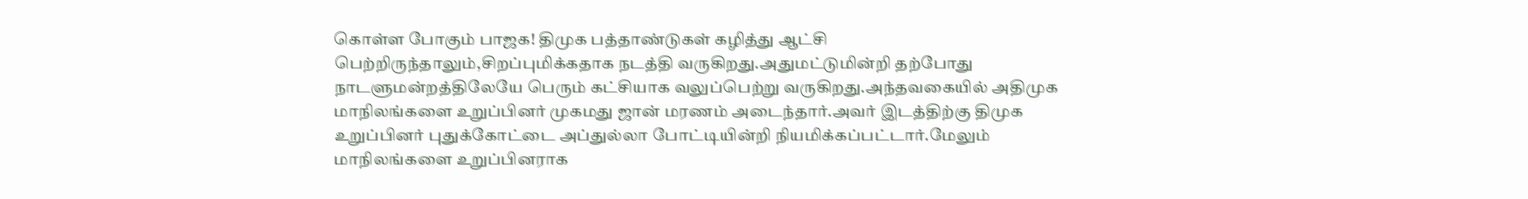கொள்ள போகும் பாஜக! திமுக பத்தாண்டுகள் கழித்து ஆட்சி பெற்றிருந்தாலும்,சிறப்புமிக்கதாக நடத்தி வருகிறது.அதுமட்டுமின்றி தற்போது நாடளுமன்றத்திலேயே பெரும் கட்சியாக வலுப்பெற்று வருகிறது.அந்தவகையில் அதிமுக மாநிலங்களை உறுப்பினர் முகமது ஜான் மரணம் அடைந்தார்.அவர் இடத்திற்கு திமுக உறுப்பினர் புதுக்கோட்டை அப்துல்லா போட்டியின்றி நியமிக்கப்பட்டார்.மேலும் மாநிலங்களை உறுப்பினராக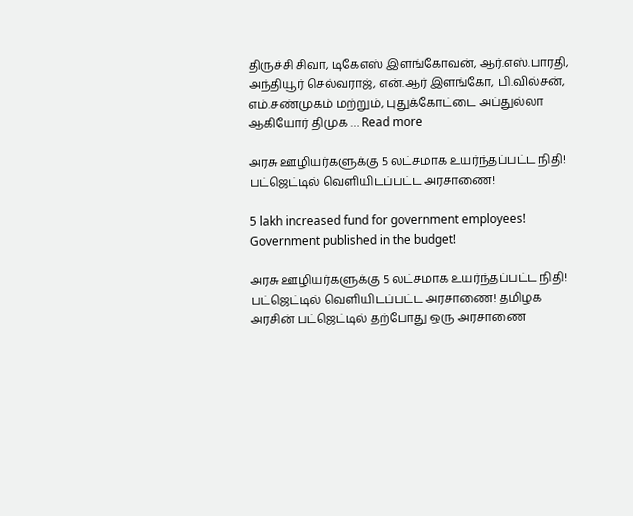திருச்சி சிவா, டிகேஎஸ் இளங்கோவன், ஆர்.எஸ்.பாரதி, அந்தியூர் செல்வராஜ், என்.ஆர் இளங்கோ, பி.வில்சன், எம்.சண்முகம் மற்றும், புதுக்கோட்டை அப்துல்லா ஆகியோர் திமுக … Read more

அரசு ஊழியர்களுக்கு 5 லட்சமாக உயர்ந்தப்பட்ட நிதி! பட்ஜெட்டில் வெளியிடப்பட்ட அரசாணை!

5 lakh increased fund for government employees! Government published in the budget!

அரசு ஊழியர்களுக்கு 5 லட்சமாக உயர்ந்தப்பட்ட நிதி! பட்ஜெட்டில் வெளியிடப்பட்ட அரசாணை! தமிழக அரசின் பட்ஜெட்டில் தற்போது ஒரு அரசாணை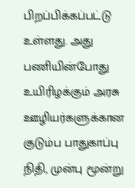பிறப்பிக்கப்பட்டு உள்ளது. அது பணியின்போது உயிரிழக்கும் அரசு ஊழியர்களுக்கான குடும்ப பாதுகாப்பு நிதி, முன்பு மூன்று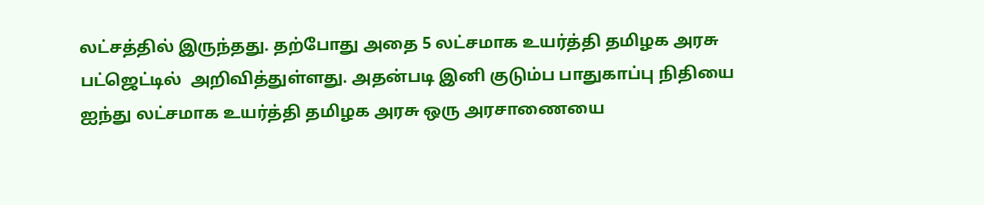லட்சத்தில் இருந்தது. தற்போது அதை 5 லட்சமாக உயர்த்தி தமிழக அரசு பட்ஜெட்டில்  அறிவித்துள்ளது. அதன்படி இனி குடும்ப பாதுகாப்பு நிதியை ஐந்து லட்சமாக உயர்த்தி தமிழக அரசு ஒரு அரசாணையை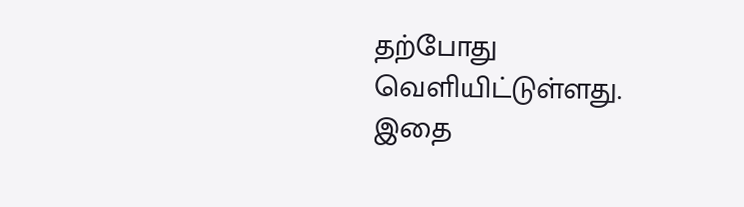தற்போது வெளியிட்டுள்ளது. இதை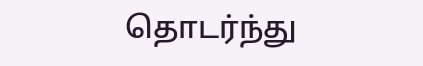தொடர்ந்து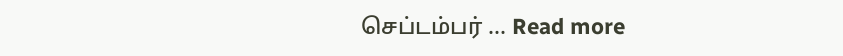செப்டம்பர் … Read more